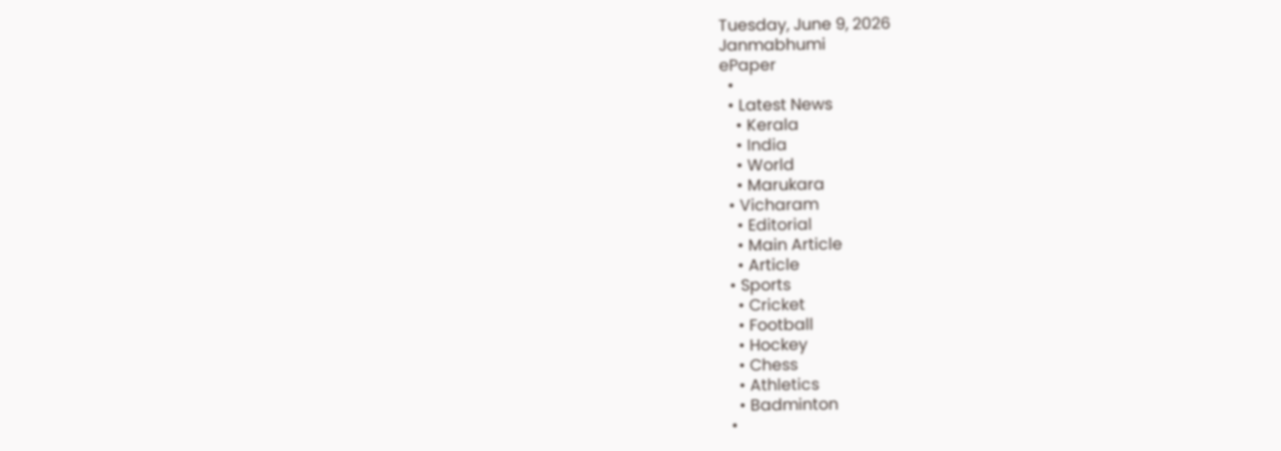Tuesday, June 9, 2026
Janmabhumi
ePaper
  •
  • Latest News
    • Kerala
    • India
    • World
    • Marukara
  • Vicharam
    • Editorial
    • Main Article
    • Article
  • Sports
    • Cricket
    • Football
    • Hockey
    • Chess
    • Athletics
    • Badminton
  •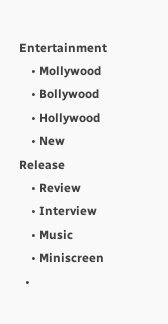Entertainment
    • Mollywood
    • Bollywood
    • Hollywood
    • New Release
    • Review
    • Interview
    • Music
    • Miniscreen
  •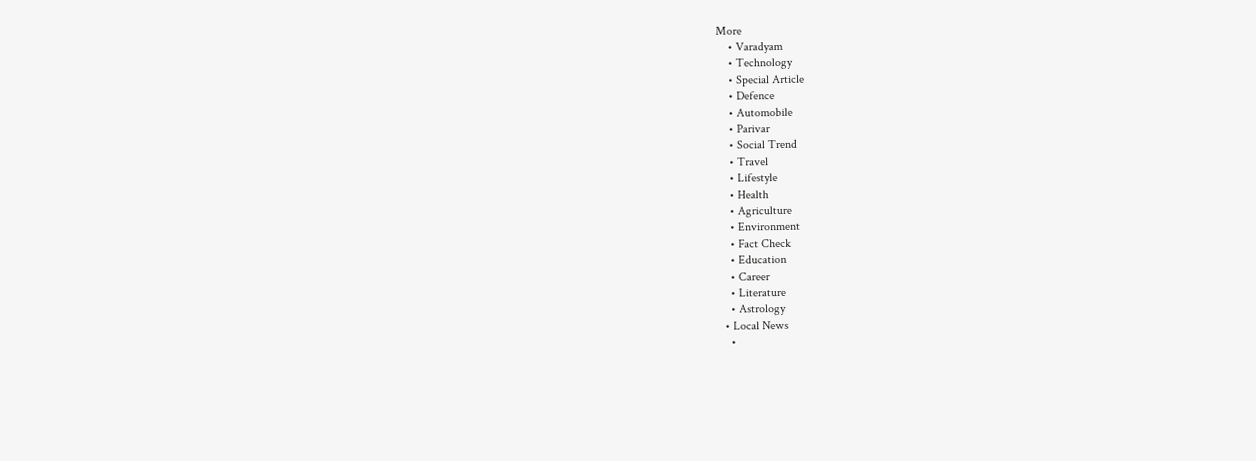More
    • Varadyam
    • Technology
    • Special Article
    • Defence
    • Automobile
    • Parivar
    • Social Trend
    • Travel
    • Lifestyle
    • Health
    • Agriculture
    • Environment
    • Fact Check
    • Education
    • Career
    • Literature
    • Astrology
  • Local News
    •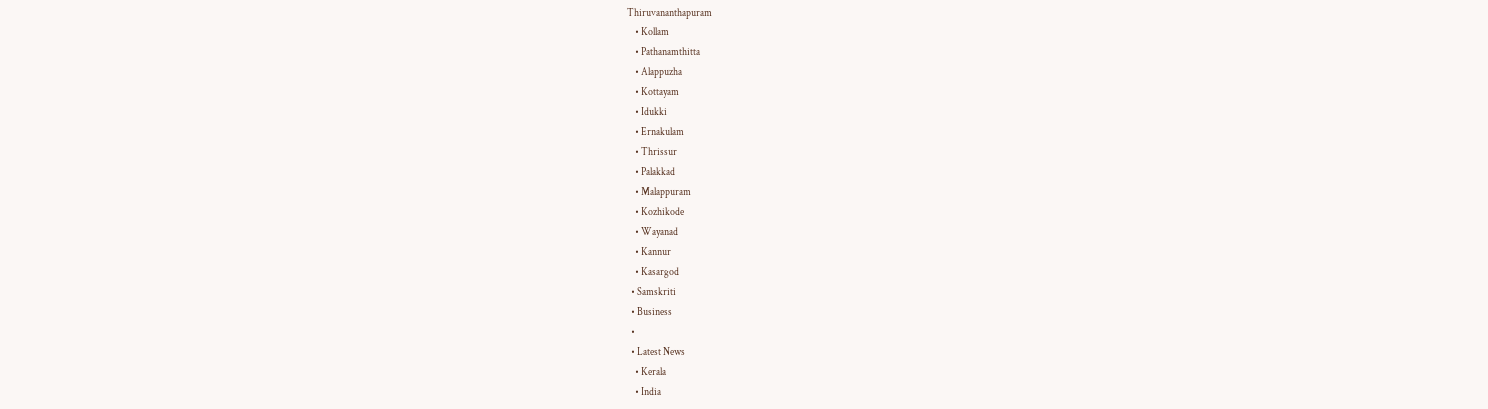Thiruvananthapuram
    • Kollam
    • Pathanamthitta
    • Alappuzha
    • Kottayam
    • Idukki
    • Ernakulam
    • Thrissur
    • Palakkad
    • Malappuram
    • Kozhikode
    • Wayanad
    • Kannur
    • Kasargod
  • Samskriti
  • Business
  •
  • Latest News
    • Kerala
    • India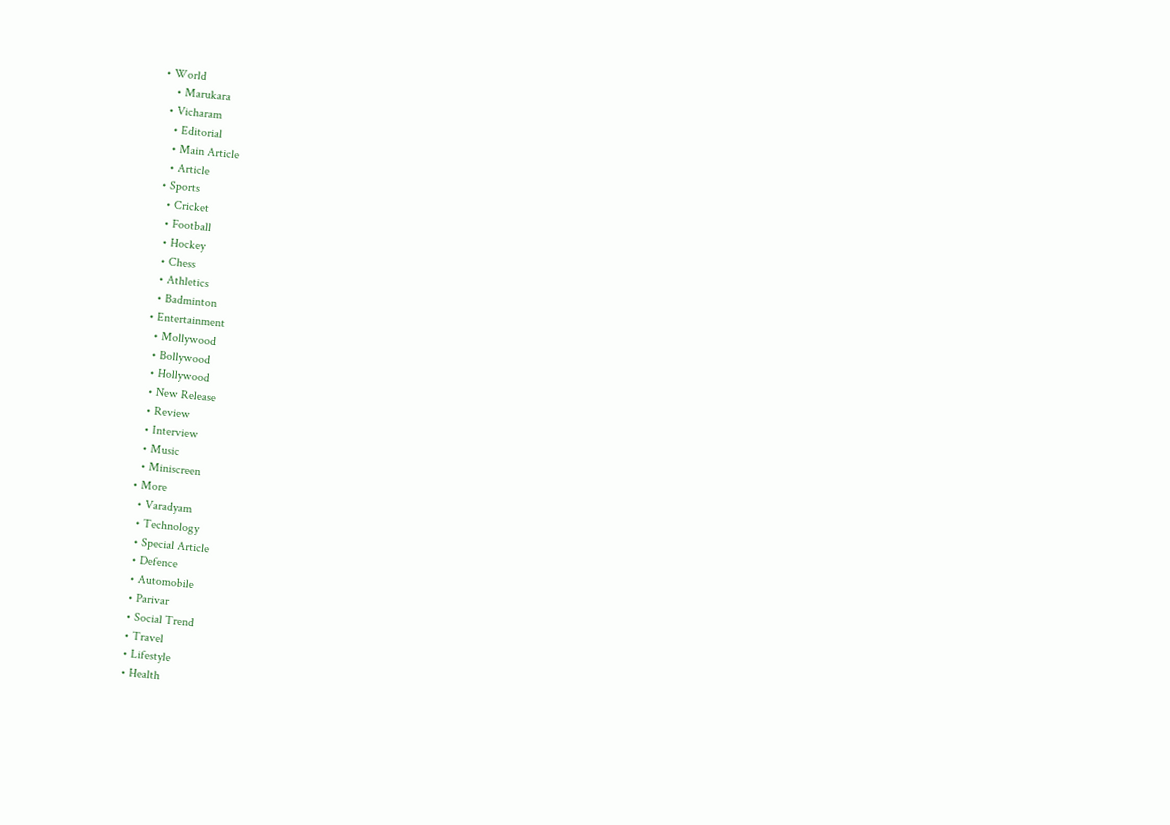• World
    • Marukara
  • Vicharam
    • Editorial
    • Main Article
    • Article
  • Sports
    • Cricket
    • Football
    • Hockey
    • Chess
    • Athletics
    • Badminton
  • Entertainment
    • Mollywood
    • Bollywood
    • Hollywood
    • New Release
    • Review
    • Interview
    • Music
    • Miniscreen
  • More
    • Varadyam
    • Technology
    • Special Article
    • Defence
    • Automobile
    • Parivar
    • Social Trend
    • Travel
    • Lifestyle
    • Health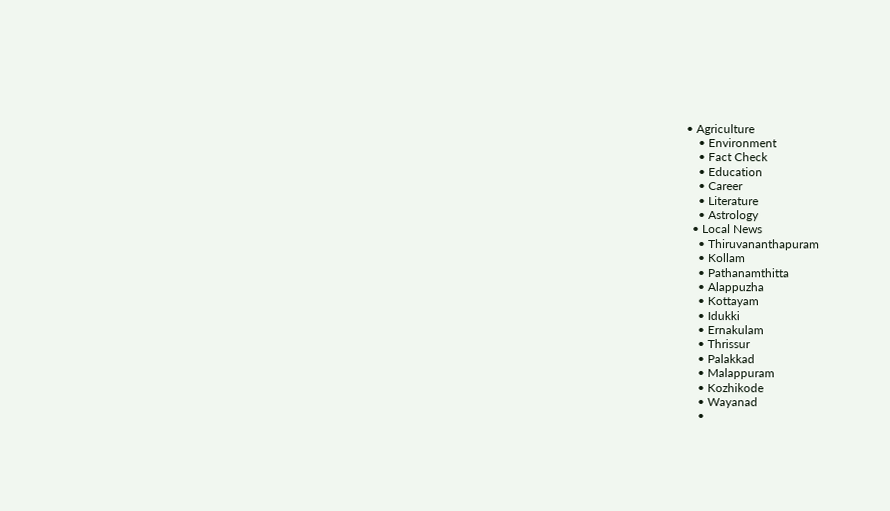• Agriculture
    • Environment
    • Fact Check
    • Education
    • Career
    • Literature
    • Astrology
  • Local News
    • Thiruvananthapuram
    • Kollam
    • Pathanamthitta
    • Alappuzha
    • Kottayam
    • Idukki
    • Ernakulam
    • Thrissur
    • Palakkad
    • Malappuram
    • Kozhikode
    • Wayanad
    •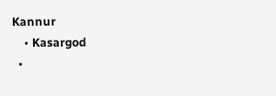Kannur
    • Kasargod
  •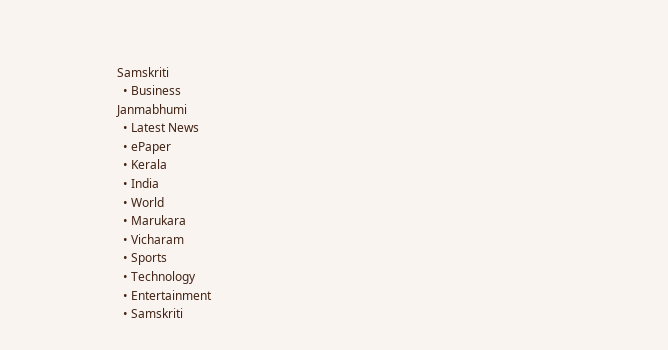Samskriti
  • Business
Janmabhumi
  • Latest News
  • ePaper
  • Kerala
  • India
  • World
  • Marukara
  • Vicharam
  • Sports
  • Technology
  • Entertainment
  • Samskriti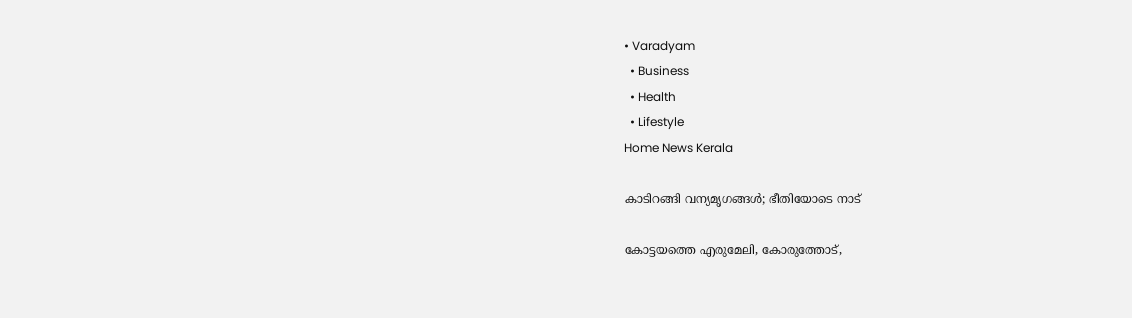• Varadyam
  • Business
  • Health
  • Lifestyle
Home News Kerala

കാടിറങ്ങി വന്യമൃഗങ്ങള്‍; ഭീതിയോടെ നാട്

കോട്ടയത്തെ എരുമേലി, കോരുത്തോട്,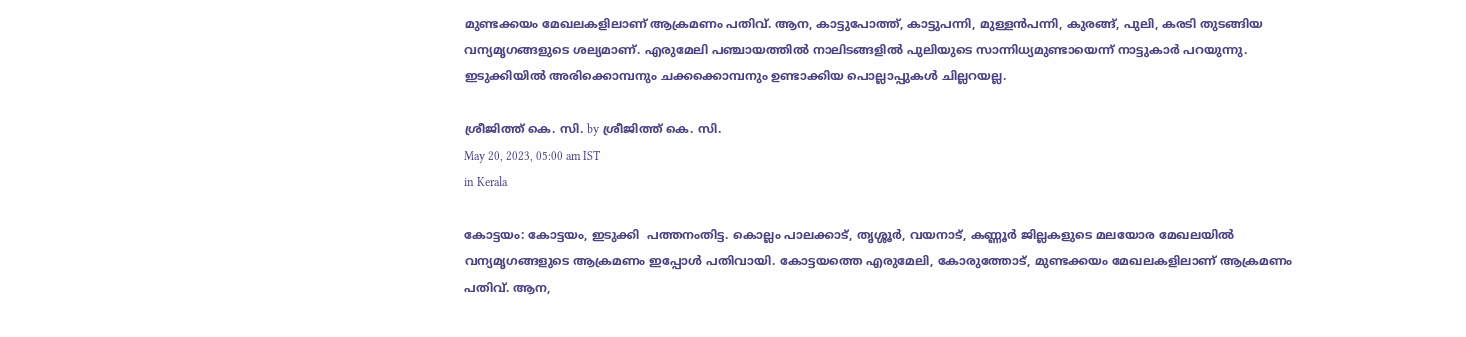മുണ്ടക്കയം മേഖലകളിലാണ് ആക്രമണം പതിവ്. ആന, കാട്ടുപോത്ത്, കാട്ടുപന്നി, മുള്ളന്‍പന്നി, കുരങ്ങ്, പുലി, കരടി തുടങ്ങിയ വന്യമൃഗങ്ങളുടെ ശല്യമാണ്. എരുമേലി പഞ്ചായത്തില്‍ നാലിടങ്ങളില്‍ പുലിയുടെ സാന്നിധ്യമുണ്ടായെന്ന് നാട്ടുകാര്‍ പറയുന്നു. ഇടുക്കിയില്‍ അരിക്കൊമ്പനും ചക്കക്കൊമ്പനും ഉണ്ടാക്കിയ പൊല്ലാപ്പുകള്‍ ചില്ലറയല്ല.

ശ്രീജിത്ത്‌ കെ. സി. by ശ്രീജിത്ത്‌ കെ. സി.
May 20, 2023, 05:00 am IST
in Kerala

കോട്ടയം: കോട്ടയം, ഇടുക്കി  പത്തനംതിട്ട. കൊല്ലം പാലക്കാട്, തൃശ്ശൂര്‍, വയനാട്, കണ്ണൂര്‍ ജില്ലകളുടെ മലയോര മേഖലയില്‍ വന്യമൃഗങ്ങളുടെ ആക്രമണം ഇപ്പോള്‍ പതിവായി. കോട്ടയത്തെ എരുമേലി, കോരുത്തോട്, മുണ്ടക്കയം മേഖലകളിലാണ് ആക്രമണം പതിവ്. ആന,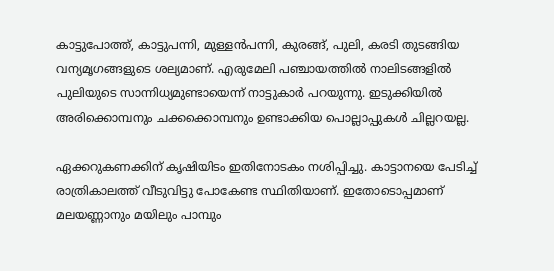കാട്ടുപോത്ത്, കാട്ടുപന്നി, മുള്ളന്‍പന്നി, കുരങ്ങ്, പുലി, കരടി തുടങ്ങിയ വന്യമൃഗങ്ങളുടെ ശല്യമാണ്. എരുമേലി പഞ്ചായത്തില്‍ നാലിടങ്ങളില്‍ പുലിയുടെ സാന്നിധ്യമുണ്ടായെന്ന് നാട്ടുകാര്‍ പറയുന്നു. ഇടുക്കിയില്‍ അരിക്കൊമ്പനും ചക്കക്കൊമ്പനും ഉണ്ടാക്കിയ പൊല്ലാപ്പുകള്‍ ചില്ലറയല്ല.

ഏക്കറുകണക്കിന് കൃഷിയിടം ഇതിനോടകം നശിപ്പിച്ചു. കാട്ടാനയെ പേടിച്ച് രാത്രികാലത്ത് വീടുവിട്ടു പോകേണ്ട സ്ഥിതിയാണ്. ഇതോടൊപ്പമാണ് മലയണ്ണാനും മയിലും പാമ്പും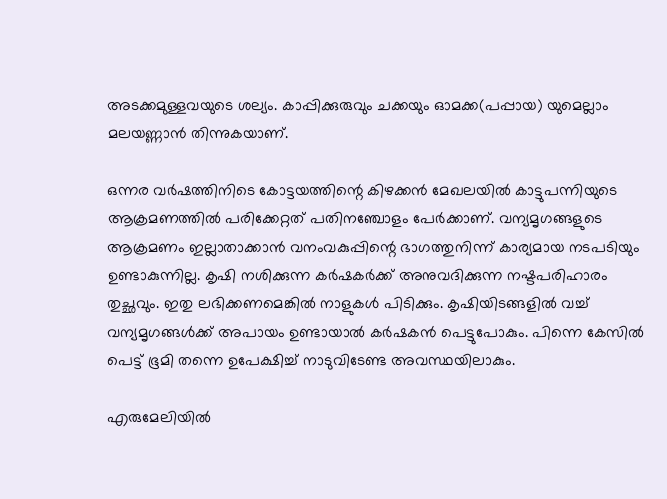അടക്കമുള്ളവയുടെ ശല്യം. കാപ്പിക്കുരുവും ചക്കയും ഓമക്ക(പപ്പായ) യുമെല്ലാം മലയണ്ണാന്‍ തിന്നുകയാണ്.

ഒന്നര വര്‍ഷത്തിനിടെ കോട്ടയത്തിന്റെ കിഴക്കന്‍ മേഖലയില്‍ കാട്ടുപന്നിയുടെ ആക്രമണത്തില്‍ പരിക്കേറ്റത് പതിനഞ്ചോളം പേര്‍ക്കാണ്. വന്യമൃഗങ്ങളുടെ ആക്രമണം ഇല്ലാതാക്കാന്‍ വനംവകുപ്പിന്റെ ഭാഗത്തുനിന്ന് കാര്യമായ നടപടിയും ഉണ്ടാകുന്നില്ല. കൃഷി നശിക്കുന്ന കര്‍ഷകര്‍ക്ക് അനുവദിക്കുന്ന നഷ്ടപരിഹാരം തുച്ഛവും. ഇതു ലഭിക്കണമെങ്കില്‍ നാളുകള്‍ പിടിക്കും. കൃഷിയിടങ്ങളില്‍ വച്ച് വന്യമൃഗങ്ങള്‍ക്ക് അപായം ഉണ്ടായാല്‍ കര്‍ഷകന്‍ പെട്ടുപോകും. പിന്നെ കേസില്‍ പെട്ട് ഭൂമി തന്നെ ഉപേക്ഷിച്ച് നാടുവിടേണ്ട അവസ്ഥയിലാകും.

എരുമേലിയില്‍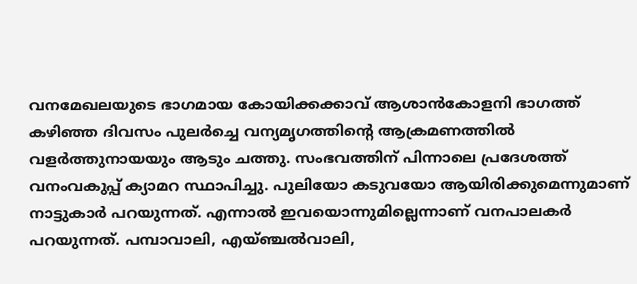വനമേഖലയുടെ ഭാഗമായ കോയിക്കക്കാവ് ആശാന്‍കോളനി ഭാഗത്ത്  കഴിഞ്ഞ ദിവസം പുലര്‍ച്ചെ വന്യമൃഗത്തിന്റെ ആക്രമണത്തില്‍ വളര്‍ത്തുനായയും ആടും ചത്തു. സംഭവത്തിന് പിന്നാലെ പ്രദേശത്ത് വനംവകുപ്പ് ക്യാമറ സ്ഥാപിച്ചു. പുലിയോ കടുവയോ ആയിരിക്കുമെന്നുമാണ് നാട്ടുകാര്‍ പറയുന്നത്. എന്നാല്‍ ഇവയൊന്നുമില്ലെന്നാണ് വനപാലകര്‍ പറയുന്നത്. പമ്പാവാലി, എയ്ഞ്ചല്‍വാലി,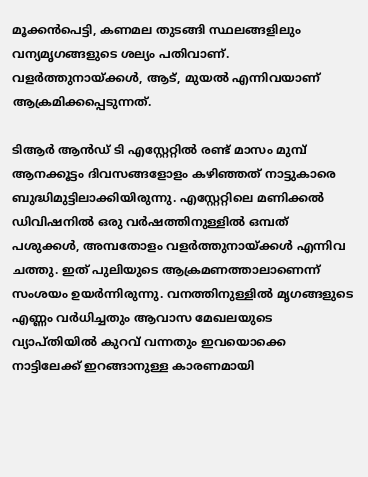മൂക്കന്‍പെട്ടി, കണമല തുടങ്ങി സ്ഥലങ്ങളിലും വന്യമൃഗങ്ങളുടെ ശല്യം പതിവാണ്. വളര്‍ത്തുനായ്‌ക്കള്‍, ആട്, മുയല്‍ എന്നിവയാണ് ആക്രമിക്കപ്പെടുന്നത്.

ടിആര്‍ ആന്‍ഡ് ടി എസ്റ്റേറ്റില്‍ രണ്ട് മാസം മുമ്പ് ആനക്കൂട്ടം ദിവസങ്ങളോളം കഴിഞ്ഞത് നാട്ടുകാരെ ബുദ്ധിമുട്ടിലാക്കിയിരുന്നു. എസ്റ്റേറ്റിലെ മണിക്കല്‍ ഡിവിഷനില്‍ ഒരു വര്‍ഷത്തിനുള്ളില്‍ ഒമ്പത് പശുക്കള്‍, അമ്പതോളം വളര്‍ത്തുനായ്‌ക്കള്‍ എന്നിവ ചത്തു. ഇത് പുലിയുടെ ആക്രമണത്താലാണെന്ന് സംശയം ഉയര്‍ന്നിരുന്നു. വനത്തിനുള്ളില്‍ മൃഗങ്ങളുടെ എണ്ണം വര്‍ധിച്ചതും ആവാസ മേഖലയുടെ വ്യാപ്തിയില്‍ കുറവ് വന്നതും ഇവയൊക്കെ നാട്ടിലേക്ക് ഇറങ്ങാനുള്ള കാരണമായി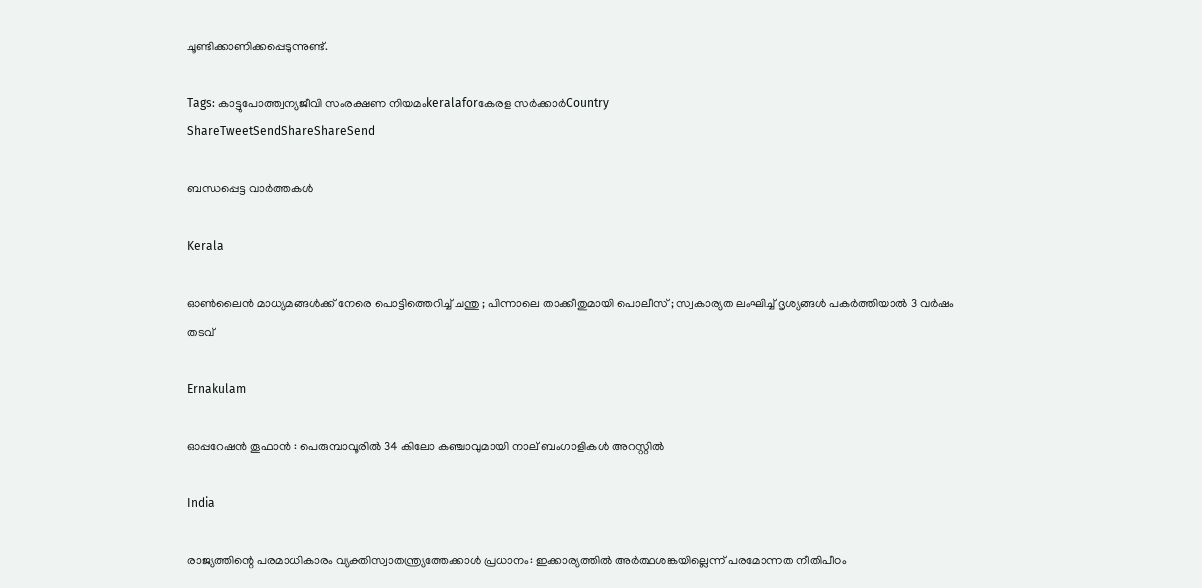ചൂണ്ടിക്കാണിക്കപ്പെടുന്നുണ്ട്.

Tags: കാട്ടുപോത്ത്വന്യജീവി സംരക്ഷണ നിയമംkeralaforകേരള സര്‍ക്കാര്‍Country
ShareTweetSendShareShareSend

ബന്ധപ്പെട്ട വാര്‍ത്തകള്‍

Kerala

ഓൺലൈൻ മാധ്യമങ്ങൾക്ക് നേരെ പൊട്ടിത്തെറിച്ച് ചന്തു ; പിന്നാലെ താക്കീതുമായി പൊലീസ് ; സ്വകാര്യത ലംഘിച്ച് ദൃശ്യങ്ങൾ പകർത്തിയാൽ 3 വർഷം തടവ്

Ernakulam

ഓപ്പറേഷൻ തൂഫാൻ : പെരുമ്പാവൂരിൽ 34 കിലോ കഞ്ചാവുമായി നാല് ബംഗാളികൾ അറസ്റ്റിൽ

India

രാജ്യത്തിന്റെ പരമാധികാരം വ്യക്തിസ്വാതന്ത്ര്യത്തേക്കാള്‍ പ്രധാനം: ഇക്കാര്യത്തില്‍ അര്‍ത്ഥശങ്കയില്ലെന്ന് പരമോന്നത നീതിപീഠം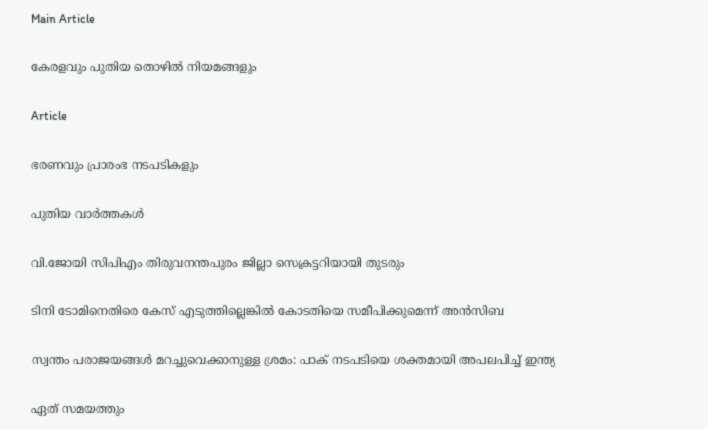Main Article

കേരളവും പുതിയ തൊഴില്‍ നിയമങ്ങളും

Article

ഭരണവും പ്രാരംഭ നടപടികളും

പുതിയ വാര്‍ത്തകള്‍

വി.ജോയി സിപിഎം തിരുവനന്തപുരം ജില്ലാ സെക്രട്ടറിയായി തുടരും

ടിനി ടോമിനെതിരെ കേസ് എടുത്തില്ലെങ്കില്‍ കോടതിയെ സമീപിക്കുമെന്ന് അന്‍സിബ

സ്വന്തം പരാജയങ്ങള്‍ മറച്ചുവെക്കാനുള്ള ശ്രമം: പാക് നടപടിയെ ശക്തമായി അപലപിച്ച് ഇന്ത്യ

ഏത് സമയത്തും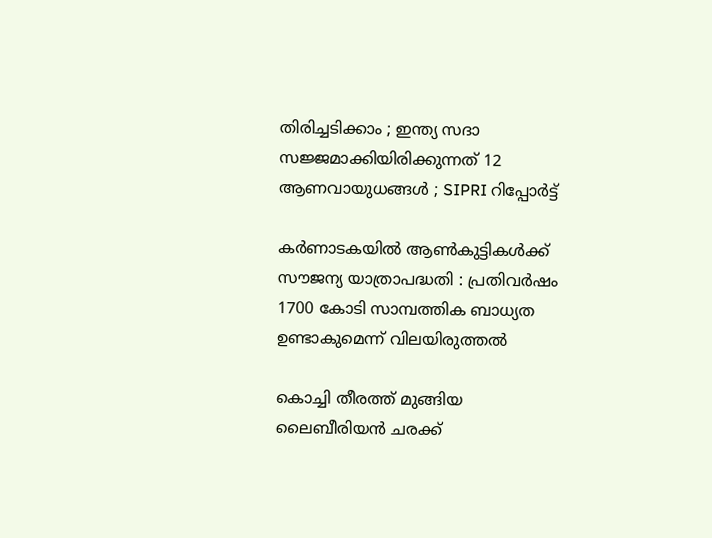തിരിച്ചടിക്കാം ; ഇന്ത്യ സദാ സജ്ജമാക്കിയിരിക്കുന്നത് 12 ആണവായുധങ്ങൾ ; SIPRI റിപ്പോർട്ട്

കര്‍ണാടകയില്‍ ആണ്‍കുട്ടികള്‍ക്ക് സൗജന്യ യാത്രാപദ്ധതി : പ്രതിവര്‍ഷം 1700 കോടി സാമ്പത്തിക ബാധ്യത ഉണ്ടാകുമെന്ന് വിലയിരുത്തല്‍

കൊച്ചി തീരത്ത് മുങ്ങിയ ലൈബീരിയന്‍ ചരക്ക്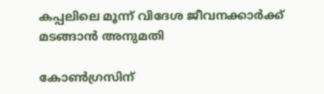കപ്പലിലെ മൂന്ന് വിദേശ ജീവനക്കാര്‍ക്ക് മടങ്ങാന്‍ അനുമതി

കോണ്‍ഗ്രസിന്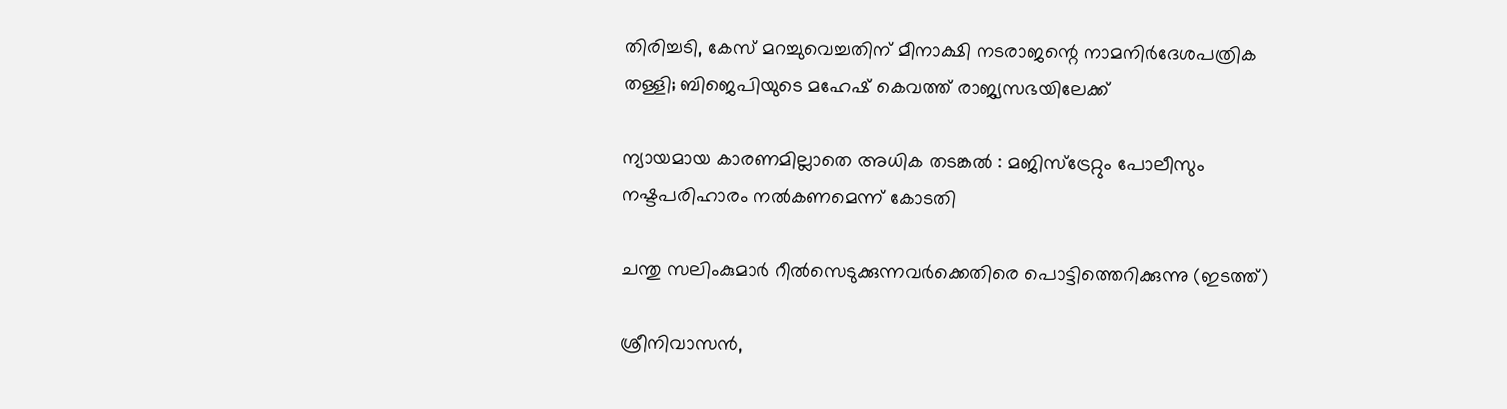തിരിച്ചടി, കേസ് മറച്ചുവെച്ചതിന് മീനാക്ഷി നടരാജന്റെ നാമനിര്‍ദേശപത്രിക തള്ളി; ബിജെപിയുടെ മഹേഷ് കെവത്ത് രാജ്യസഭയിലേക്ക്

ന്യായമായ കാരണമില്ലാതെ അധിക തടങ്കല്‍ : മജിസ്ട്രേറ്റും പോലീസും നഷ്ടപരിഹാരം നല്‍കണമെന്ന് കോടതി

ചന്തു സലിംകുമാര്‍ റീല്‍സെടുക്കുന്നവര്‍ക്കെതിരെ പൊട്ടിത്തെറിക്കുന്നു (ഇടത്ത്)

ശ്രീനിവാസന്‍,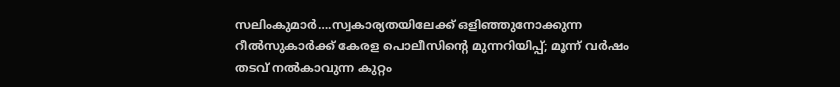സലിംകുമാര്‍….സ്വകാര്യതയിലേക്ക് ഒളിഞ്ഞുനോക്കുന്ന റീല്‍സുകാര്‍ക്ക് കേരള പൊലീസിന്റെ മുന്നറിയിപ്പ്; മൂന്ന് വര്‍ഷം തടവ് നല്‍കാവുന്ന കുറ്റം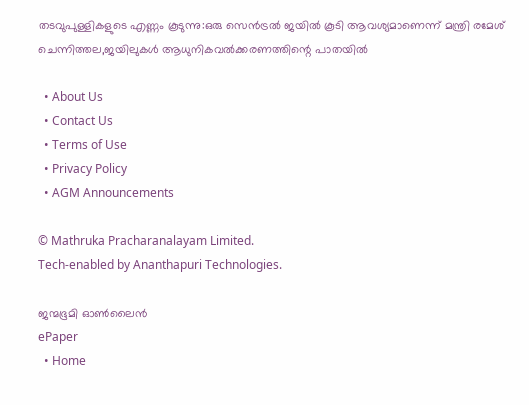തടവുപുള്ളികളുടെ എണ്ണം കൂടുന്നു:ഒരു സെന്‍ട്രല്‍ ജയില്‍ കൂടി ആവശ്യമാണെന്ന് മന്ത്രി രമേശ് ചെന്നിത്തല,ജയിലുകള്‍ ആധുനികവല്‍ക്കരണത്തിന്റെ പാതയില്‍

  • About Us
  • Contact Us
  • Terms of Use
  • Privacy Policy
  • AGM Announcements

© Mathruka Pracharanalayam Limited.
Tech-enabled by Ananthapuri Technologies.

ജന്മഭൂമി ഓണ്‍ലൈന്‍
ePaper
  • Home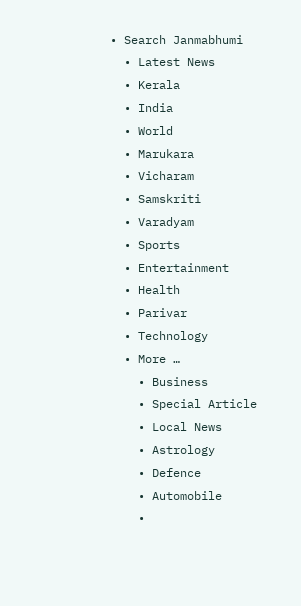• Search Janmabhumi
  • Latest News
  • Kerala
  • India
  • World
  • Marukara
  • Vicharam
  • Samskriti
  • Varadyam
  • Sports
  • Entertainment
  • Health
  • Parivar
  • Technology
  • More …
    • Business
    • Special Article
    • Local News
    • Astrology
    • Defence
    • Automobile
    •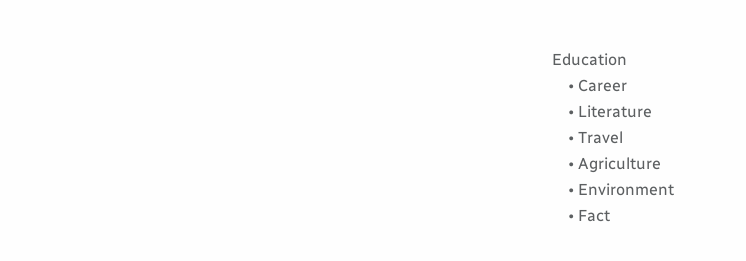Education
    • Career
    • Literature
    • Travel
    • Agriculture
    • Environment
    • Fact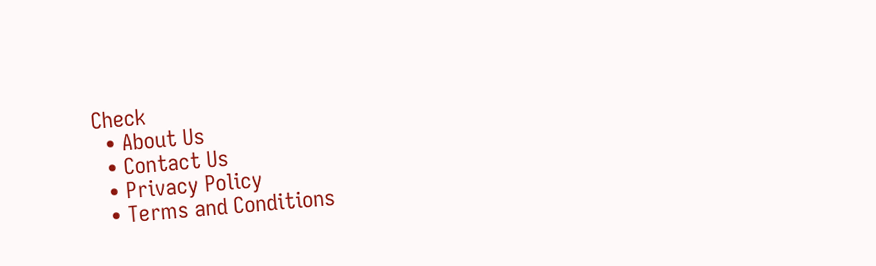Check
  • About Us
  • Contact Us
  • Privacy Policy
  • Terms and Conditions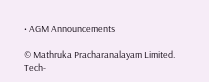• AGM Announcements

© Mathruka Pracharanalayam Limited.
Tech-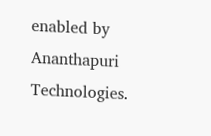enabled by Ananthapuri Technologies.